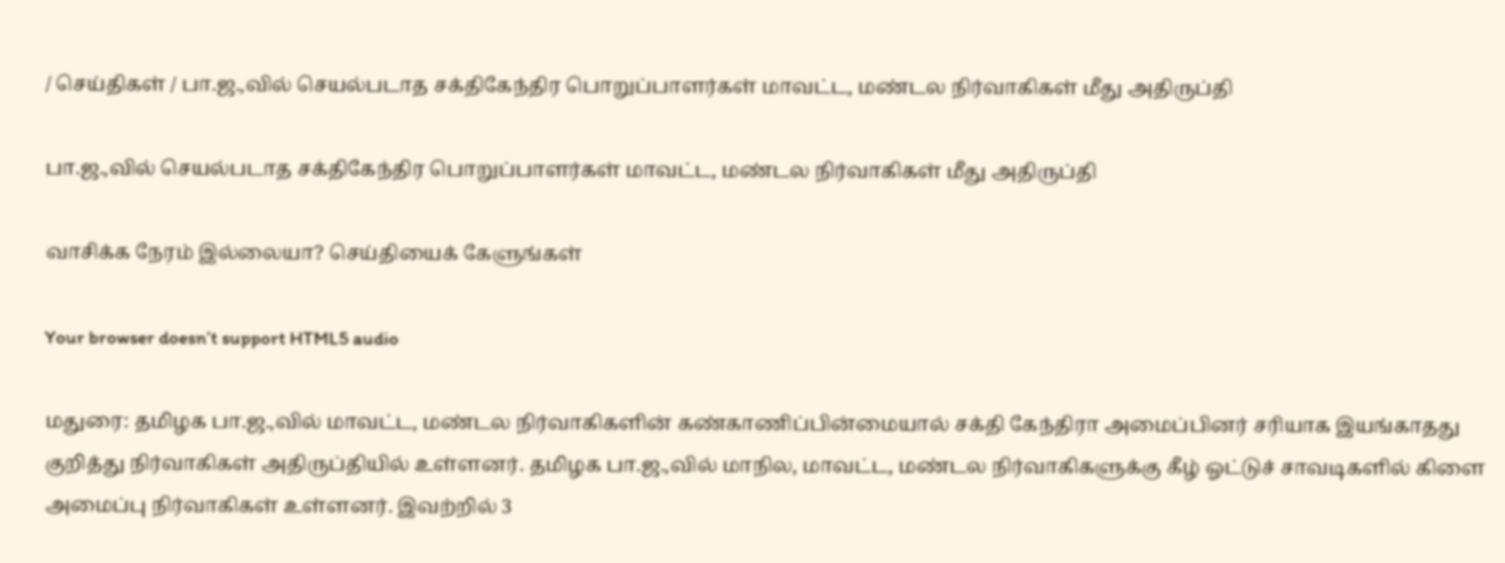/ செய்திகள் / பா.ஜ.,வில் செயல்படாத சக்திகேந்திர பொறுப்பாளர்கள் மாவட்ட, மண்டல நிர்வாகிகள் மீது அதிருப்தி

பா.ஜ.,வில் செயல்படாத சக்திகேந்திர பொறுப்பாளர்கள் மாவட்ட, மண்டல நிர்வாகிகள் மீது அதிருப்தி

வாசிக்க நேரம் இல்லையா? செய்தியைக் கேளுங்கள்

Your browser doesn’t support HTML5 audio

மதுரை: தமிழக பா.ஜ.,வில் மாவட்ட, மண்டல நிர்வாகிகளின் கண்காணிப்பின்மையால் சக்தி கேந்திரா அமைப்பினர் சரியாக இயங்காதது குறித்து நிர்வாகிகள் அதிருப்தியில் உள்ளனர். தமிழக பா.ஜ.,வில் மாநில, மாவட்ட, மண்டல நிர்வாகிகளுக்கு கீழ் ஓட்டுச் சாவடிகளில் கிளை அமைப்பு நிர்வாகிகள் உள்ளனர். இவற்றில் 3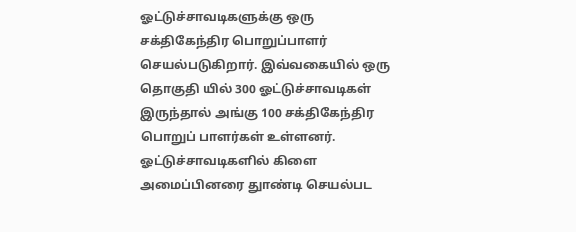ஓட்டுச்சாவடிகளுக்கு ஒரு சக்திகேந்திர பொறுப்பாளர் செயல்படுகிறார். இவ்வகையில் ஒரு தொகுதி யில் 300 ஓட்டுச்சாவடிகள் இருந்தால் அங்கு 100 சக்திகேந்திர பொறுப் பாளர்கள் உள்ளனர். ஓட்டுச்சாவடிகளில் கிளை அமைப்பினரை துாண்டி செயல்பட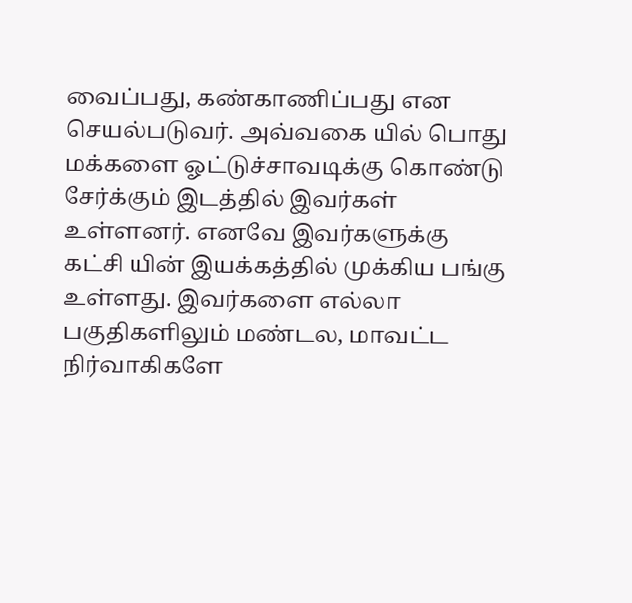வைப்பது, கண்காணிப்பது என செயல்படுவர். அவ்வகை யில் பொது மக்களை ஓட்டுச்சாவடிக்கு கொண்டு சேர்க்கும் இடத்தில் இவர்கள் உள்ளனர். எனவே இவர்களுக்கு கட்சி யின் இயக்கத்தில் முக்கிய பங்கு உள்ளது. இவர்களை எல்லா பகுதிகளிலும் மண்டல, மாவட்ட நிர்வாகிகளே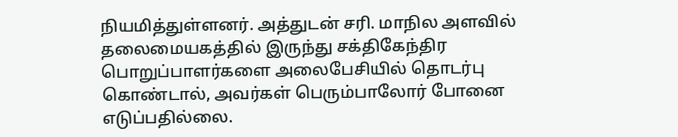நியமித்துள்ளனர். அத்துடன் சரி. மாநில அளவில் தலைமையகத்தில் இருந்து சக்திகேந்திர பொறுப்பாளர்களை அலைபேசியில் தொடர்பு கொண்டால், அவர்கள் பெரும்பாலோர் போனை எடுப்பதில்லை.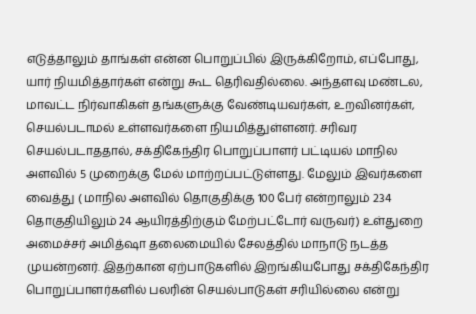எடுத்தாலும் தாங்கள் என்ன பொறுப்பில் இருக்கிறோம், எப்போது, யார் நியமித்தார்கள் என்று கூட தெரிவதில்லை. அந்தளவு மண்டல, மாவட்ட நிர்வாகிகள் தங்களுக்கு வேண்டியவர்கள், உறவினர்கள், செயல்படாமல் உள்ளவர்களை நியமித்துள்ளனர். சரிவர செயல்படாததால், சக்திகேந்திர பொறுப்பாளர் பட்டியல் மாநில அளவில் 5 முறைக்கு மேல் மாற்றப்பட்டுள்ளது. மேலும் இவர்களை வைத்து ( மாநில அளவில் தொகுதிக்கு 100 பேர் என்றாலும் 234 தொகுதியிலும் 24 ஆயிரத்திற்கும் மேற்பட்டோர் வருவர்) உள்துறை அமைச்சர் அமித்ஷா தலைமையில் சேலத்தில் மாநாடு நடத்த முயன்றனர். இதற்கான ஏற்பாடுகளில் இறங்கியபோது சக்திகேந்திர பொறுப்பாளர்களில் பலரின் செயல்பாடுகள் சரியில்லை என்று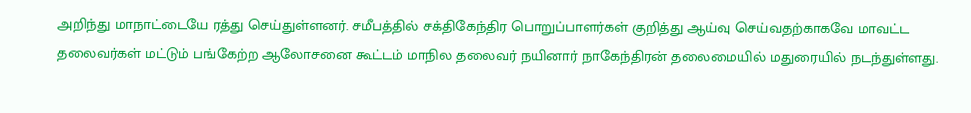அறிந்து மாநாட்டையே ரத்து செய்துள்ளனர். சமீபத்தில் சக்திகேந்திர பொறுப்பாளர்கள் குறித்து ஆய்வு செய்வதற்காகவே மாவட்ட தலைவர்கள் மட்டும் பங்கேற்ற ஆலோசனை கூட்டம் மாநில தலைவர் நயினார் நாகேந்திரன் தலைமையில் மதுரையில் நடந்துள்ளது.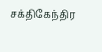சக்திகேந்திர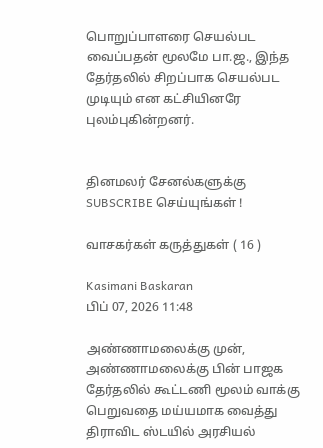பொறுப்பாளரை செயல்பட வைப்பதன் மூலமே பா.ஜ., இந்த தேர்தலில் சிறப்பாக செயல்பட முடியும் என கட்சியினரே புலம்புகின்றனர்.


தினமலர் சேனல்களுக்கு SUBSCRIBE செய்யுங்கள் !

வாசகர்கள் கருத்துகள் ( 16 )

Kasimani Baskaran
பிப் 07, 2026 11:48

அண்ணாமலைக்கு முன், அண்ணாமலைக்கு பின் பாஜக தேர்தலில் கூட்டணி மூலம் வாக்கு பெறுவதை மய்யமாக வைத்து திராவிட ஸ்டயில் அரசியல்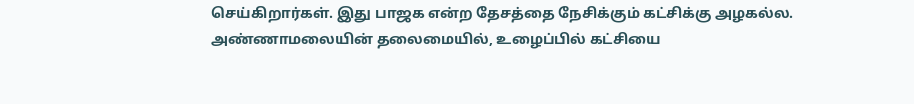செய்கிறார்கள். இது பாஜக என்ற தேசத்தை நேசிக்கும் கட்சிக்கு அழகல்ல. அண்ணாமலையின் தலைமையில், உழைப்பில் கட்சியை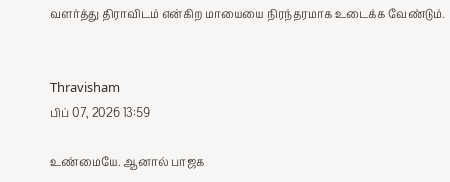வளர்த்து திராவிடம் என்கிற மாயையை நிரந்தரமாக உடைக்க வேண்டும்.


Thravisham
பிப் 07, 2026 13:59

உண்மையே. ஆனால் பாஜக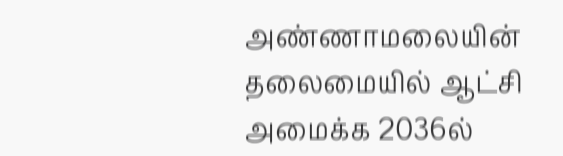அண்ணாமலையின் தலைமையில் ஆட்சி அமைக்க 2036ல்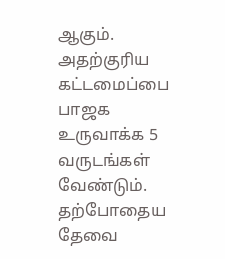ஆகும். அதற்குரிய கட்டமைப்பை பாஜக உருவாக்க 5 வருடங்கள் வேண்டும். தற்போதைய தேவை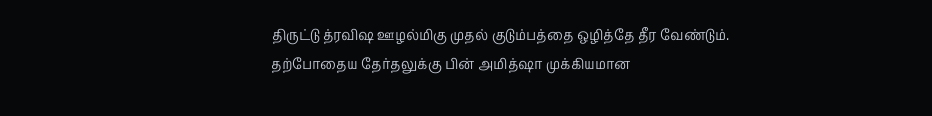திருட்டு த்ரவிஷ ஊழல்மிகு முதல் குடும்பத்தை ஒழித்தே தீர வேண்டும். தற்போதைய தேர்தலுக்கு பின் அமித்ஷா முக்கியமான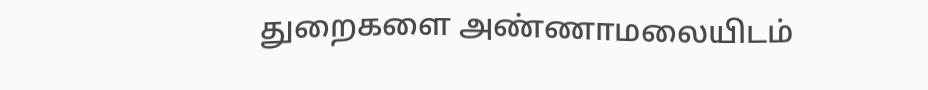துறைகளை அண்ணாமலையிடம்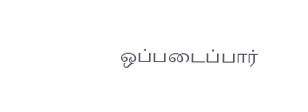ஒப்படைப்பார்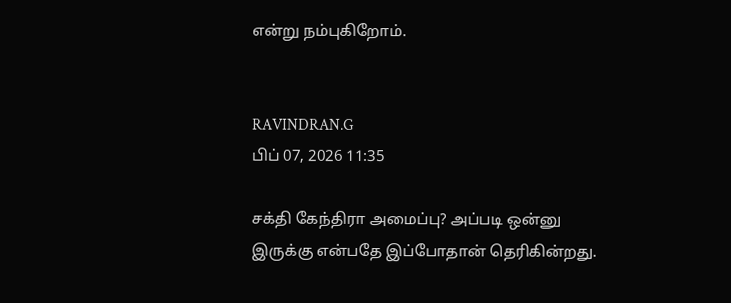என்று நம்புகிறோம்.


RAVINDRAN.G
பிப் 07, 2026 11:35

சக்தி கேந்திரா அமைப்பு? அப்படி ஒன்னு இருக்கு என்பதே இப்போதான் தெரிகின்றது.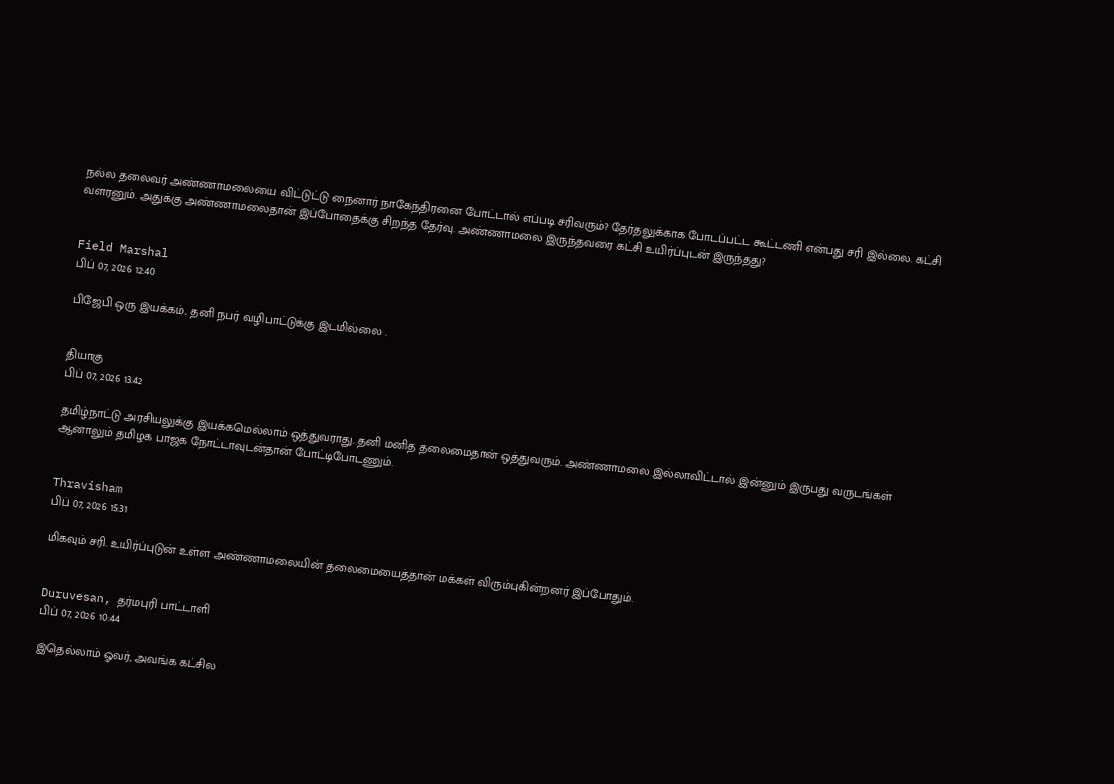நல்ல தலைவர் அண்ணாமலையை விட்டுட்டு நைனார் நாகேந்திரனை போட்டால் எப்படி சரிவரும்? தேர்தலுக்காக போடப்பட்ட கூட்டணி என்பது சரி இல்லை. கட்சி வளரனும். அதுக்கு அண்ணாமலைதான் இப்போதைக்கு சிறந்த தேர்வு. அண்ணாமலை இருந்தவரை கட்சி உயிர்ப்புடன் இருந்தது?


Field Marshal
பிப் 07, 2026 12:40

பிஜேபி ஒரு இயக்கம்.. தனி நபர் வழிபாட்டுக்கு இடமில்லை .


தியாகு
பிப் 07, 2026 13:42

தமிழ்நாட்டு அரசியலுக்கு இயக்கமெல்லாம் ஒத்துவராது. தனி மனித தலைமைதான் ஒத்துவரும். அண்ணாமலை இல்லாவிட்டால் இன்னும் இருபது வருடங்கள் ஆனாலும் தமிழக பாஜக நோட்டாவுடன்தான் போட்டிபோடணும்.


Thravisham
பிப் 07, 2026 15:31

மிகவும் சரி. உயிர்ப்புடுன் உள்ள அண்ணாமலையின் தலைமையைத்தான் மக்கள் விரும்புகின்றனர் இப்போதும்.


Duruvesan, தர்மபுரி பாட்டாளி
பிப் 07, 2026 10:44

இதெல்லாம் ஓவர், அவங்க கட்சில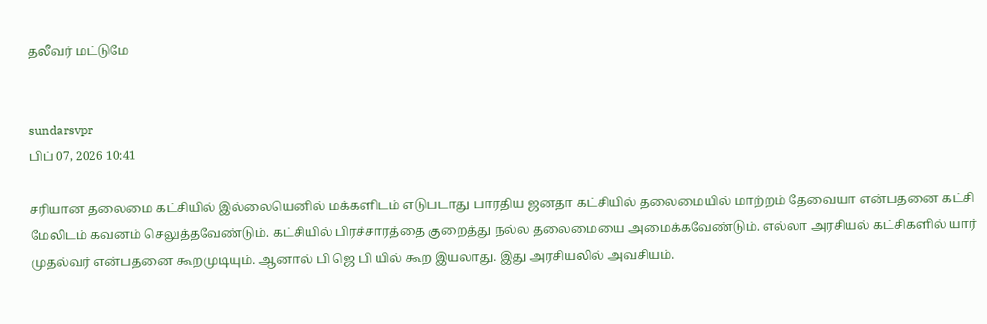தலீவர் மட்டுமே


sundarsvpr
பிப் 07, 2026 10:41

சரியான தலைமை கட்சியில் இல்லையெனில் மக்களிடம் எடுபடாது பாரதிய ஜனதா கட்சியில் தலைமையில் மாற்றம் தேவையா என்பதனை கட்சி மேலிடம் கவனம் செலுத்தவேண்டும். கட்சியில் பிரச்சாரத்தை குறைத்து நல்ல தலைமையை அமைக்கவேண்டும். எல்லா அரசியல் கட்சிகளில் யார் முதல்வர் என்பதனை கூறமுடியும். ஆனால் பி ஜெ பி யில் கூற இயலாது. இது அரசியலில் அவசியம்.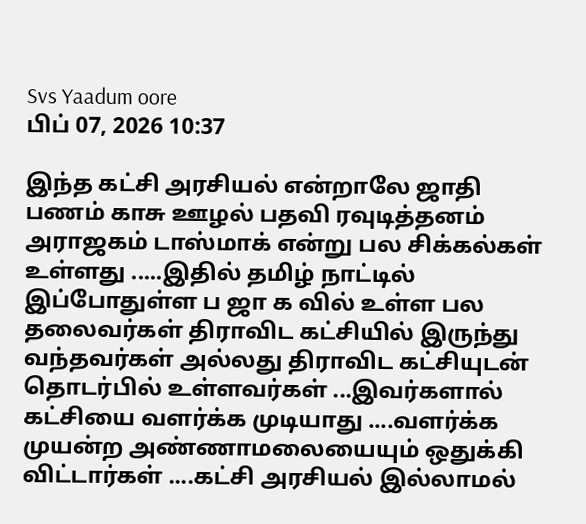Svs Yaadum oore
பிப் 07, 2026 10:37

இந்த கட்சி அரசியல் என்றாலே ஜாதி பணம் காசு ஊழல் பதவி ரவுடித்தனம் அராஜகம் டாஸ்மாக் என்று பல சிக்கல்கள் உள்ளது .....இதில் தமிழ் நாட்டில் இப்போதுள்ள ப ஜா க வில் உள்ள பல தலைவர்கள் திராவிட கட்சியில் இருந்து வந்தவர்கள் அல்லது திராவிட கட்சியுடன் தொடர்பில் உள்ளவர்கள் ...இவர்களால் கட்சியை வளர்க்க முடியாது ....வளர்க்க முயன்ற அண்ணாமலையையும் ஒதுக்கி விட்டார்கள் ....கட்சி அரசியல் இல்லாமல்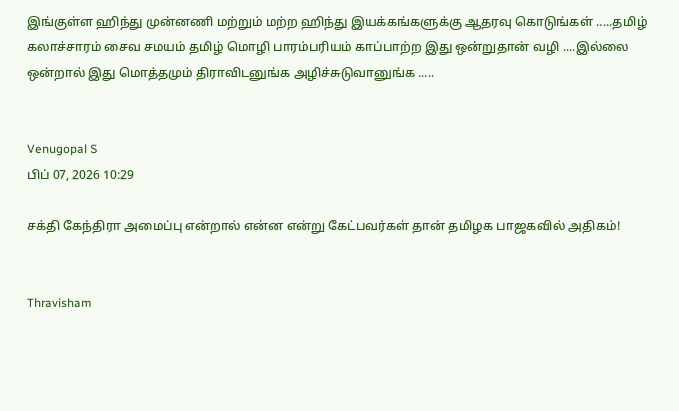இங்குள்ள ஹிந்து முன்னணி மற்றும் மற்ற ஹிந்து இயக்கங்களுக்கு ஆதரவு கொடுங்கள் .....தமிழ் கலாச்சாரம் சைவ சமயம் தமிழ் மொழி பாரம்பரியம் காப்பாற்ற இது ஒன்றுதான் வழி ....இல்லை ஒன்றால் இது மொத்தமும் திராவிடனுங்க அழிச்சுடுவானுங்க .....


Venugopal S
பிப் 07, 2026 10:29

சக்தி கேந்திரா அமைப்பு என்றால் என்ன என்று கேட்பவர்கள் தான் தமிழக பாஜகவில் அதிகம்!


Thravisham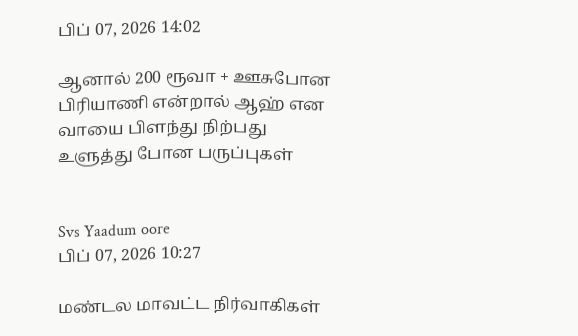பிப் 07, 2026 14:02

ஆனால் 200 ரூவா + ஊசுபோன பிரியாணி என்றால் ஆஹ் என வாயை பிளந்து நிற்பது உளுத்து போன பருப்புகள்


Svs Yaadum oore
பிப் 07, 2026 10:27

மண்டல மாவட்ட நிர்வாகிகள்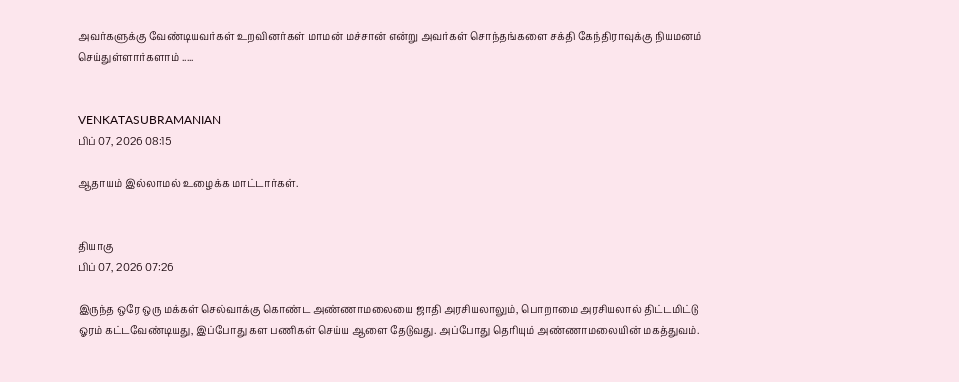அவர்களுக்கு வேண்டியவர்கள் உறவினர்கள் மாமன் மச்சான் என்று அவர்கள் சொந்தங்களை சக்தி கேந்திராவுக்கு நியமனம் செய்துள்ளார்களாம் .....


VENKATASUBRAMANIAN
பிப் 07, 2026 08:15

ஆதாயம் இல்லாமல் உழைக்க மாட்டார்கள்.


தியாகு
பிப் 07, 2026 07:26

இருந்த ஒரே ஒரு மக்கள் செல்வாக்கு கொண்ட அண்ணாமலையை ஜாதி அரசியலாலும், பொறாமை அரசியலால் திட்டமிட்டு ஓரம் கட்டவேண்டியது, இப்போது கள பணிகள் செய்ய ஆளை தேடுவது. அப்போது தெரியும் அண்ணாமலையின் மகத்துவம்.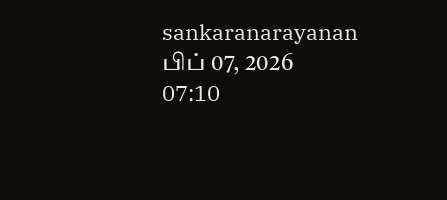sankaranarayanan
பிப் 07, 2026 07:10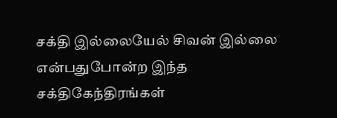சக்தி இல்லையேல் சிவன் இல்லை என்பதுபோன்ற இந்த சக்திகேந்திரங்கள்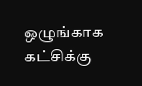ஒழுங்காக கட்சிக்கு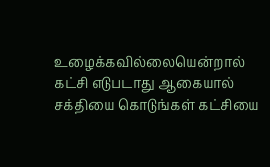உழைக்கவில்லையென்றால் கட்சி எடுபடாது ஆகையால் சக்தியை கொடுங்கள் கட்சியை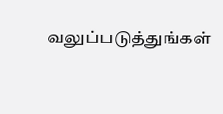வலுப்படுத்துங்கள்